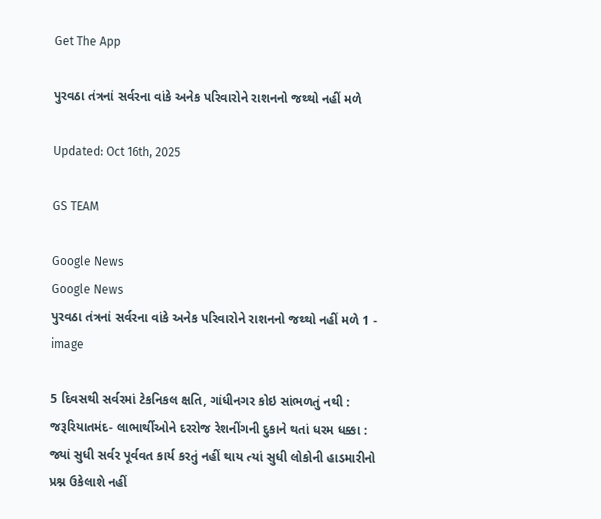Get The App

પુરવઠા તંત્રનાં સર્વરના વાંકે અનેક પરિવારોને રાશનનો જથ્થો નહીં મળે

Updated: Oct 16th, 2025

GS TEAM

Google News
Google News
પુરવઠા તંત્રનાં સર્વરના વાંકે અનેક પરિવારોને રાશનનો જથ્થો નહીં મળે 1 - image

5 દિવસથી સર્વરમાં ટેકનિકલ ક્ષતિ, ગાંધીનગર કોઇ સાંભળતું નથી : જરૂરિયાતમંદ- લાભાર્થીઓને દરરોજ રેશનીંગની દુકાને થતાં ધરમ ધક્કા : જ્યાં સુધી સર્વર પૂર્વવત કાર્ય કરતું નહીં થાય ત્યાં સુધી લોકોની હાડમારીનો પ્રશ્ન ઉકેલાશે નહીં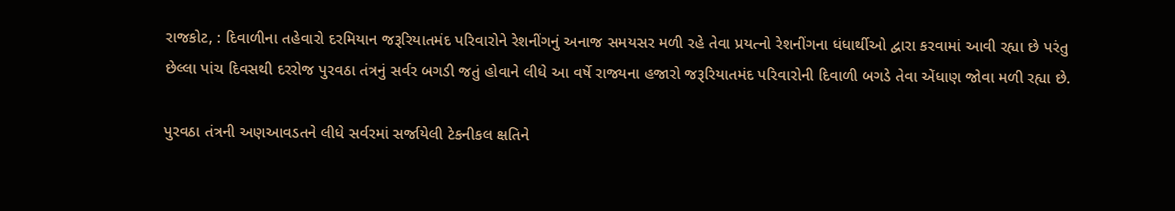રાજકોટ, : દિવાળીના તહેવારો દરમિયાન જરૂરિયાતમંદ પરિવારોને રેશનીંગનું અનાજ સમયસર મળી રહે તેવા પ્રયત્નો રેશનીંગના ધંધાર્થીઓ દ્વારા કરવામાં આવી રહ્યા છે પરંતુ છેલ્લા પાંચ દિવસથી દરરોજ પુરવઠા તંત્રનું સર્વર બગડી જતું હોવાને લીધે આ વર્ષે રાજ્યના હજારો જરૂરિયાતમંદ પરિવારોની દિવાળી બગડે તેવા એંધાણ જોવા મળી રહ્યા છે.

પુરવઠા તંત્રની અણઆવડતને લીધે સર્વરમાં સર્જાયેલી ટેકનીકલ ક્ષતિને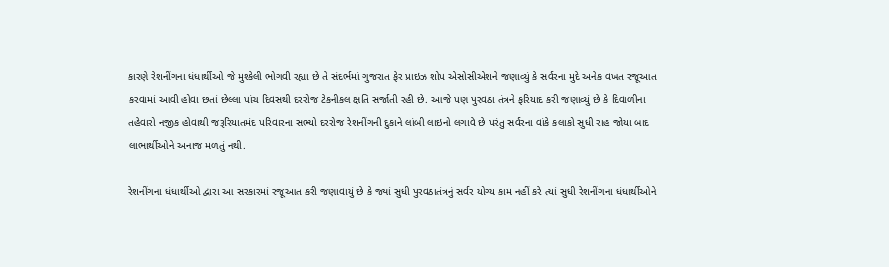કારણે રેશનીંગના ધંધાર્થીઓ જે મુશ્કેલી ભોગવી રહ્યા છે તે સંદર્ભમાં ગુજરાત ફેર પ્રાઇઝ શોપ એસોસીએશને જણાવ્યું કે સર્વરના મુદે અનેક વખત રજૂઆત કરવામાં આવી હોવા છતાં છેલ્લા પાંચ દિવસથી દરરોજ ટેકનીકલ ક્ષતિ સર્જાતી રહી છે. આજે પણ પુરવઠા તંત્રને ફરિયાદ કરી જણાવ્યું છે કે દિવાળીના તહેવારો નજીક હોવાથી જરૂરિયાતમંદ પરિવારના સભ્યો દરરોજ રેશનીંગની દુકાને લાંબી લાઇનો લગાવે છે પરંતુ સર્વરના વાંકે કલાકો સુધી રાહ જોયા બાદ લાભાર્થીઓને અનાજ મળતું નથી.

રેશનીંગના ધંધાર્થીઓ દ્વારા આ સરકારમાં રજૂઆત કરી જણાવાયું છે કે જ્યાં સુધી પુરવઠાતંત્રનું સર્વર યોગ્ય કામ નહીં કરે ત્યાં સુધી રેશનીંગના ધંધાર્થીઓને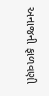અનાજની ફાળવણી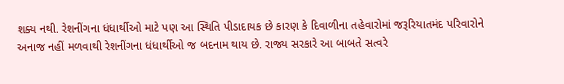શક્ય નથી. રેશનીંગના ધંધાર્થીઓ માટે પણ આ સ્થિતિ પીડાદાયક છે કારણ કે દિવાળીના તહેવારોમાં જરૂરિયાતમંદ પરિવારોને અનાજ નહીં મળવાથી રેશનીંગના ધંધાર્થીઓ જ બદનામ થાય છે. રાજ્ય સરકારે આ બાબતે સત્વરે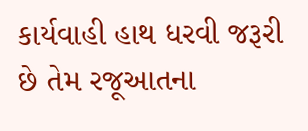કાર્યવાહી હાથ ધરવી જરૂરી છે તેમ રજૂઆતના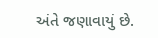અંતે જણાવાયું છે.